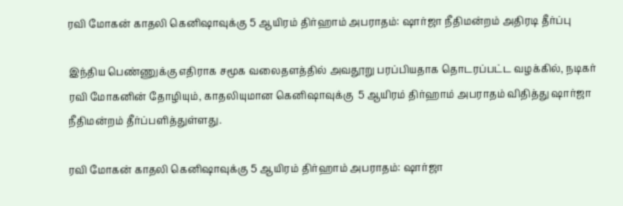ரவி மோகன் காதலி கெனிஷாவுக்கு 5 ஆயிரம் திர்ஹாம் அபராதம்: ஷார்ஜா நீதிமன்றம் அதிரடி தீர்ப்பு

இந்திய பெண்ணுக்கு எதிராக சமூக வலைதளத்தில் அவதூறு பரப்பியதாக தொடரப்பட்ட வழக்கில், நடிகர் ரவி மோகனின் தோழியும், காதலியுமான கெனிஷாவுக்கு  5 ஆயிரம் திர்ஹாம் அபராதம் விதித்து ஷார்ஜா நீதிமன்றம் தீர்ப்பளித்துள்ளது.

ரவி மோகன் காதலி கெனிஷாவுக்கு 5 ஆயிரம் திர்ஹாம் அபராதம்: ஷார்ஜா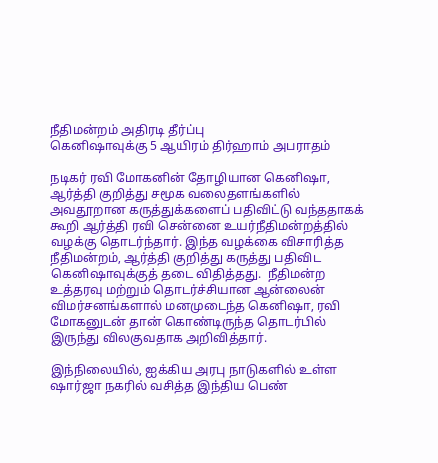நீதிமன்றம் அதிரடி தீர்ப்பு
கெனிஷாவுக்கு 5 ஆயிரம் திர்ஹாம் அபராதம்

நடிகர் ரவி மோகனின் தோழியான கெனிஷா, ஆர்த்தி குறித்து சமூக வலைதளங்களில் அவதூறான கருத்துக்களைப் பதிவிட்டு வந்ததாகக் கூறி ஆர்த்தி ரவி சென்னை உயர்நீதிமன்றத்தில் வழக்கு தொடர்ந்தார். இந்த வழக்கை விசாரித்த நீதிமன்றம், ஆர்த்தி குறித்து கருத்து பதிவிட கெனிஷாவுக்குத் தடை விதித்தது.  நீதிமன்ற உத்தரவு மற்றும் தொடர்ச்சியான ஆன்லைன் விமர்சனங்களால் மனமுடைந்த கெனிஷா, ரவி மோகனுடன் தான் கொண்டிருந்த தொடர்பில் இருந்து விலகுவதாக அறிவித்தார்.

இந்நிலையில், ஐக்கிய அரபு நாடுகளில் உள்ள ஷார்ஜா நகரில் வசித்த இந்திய பெண்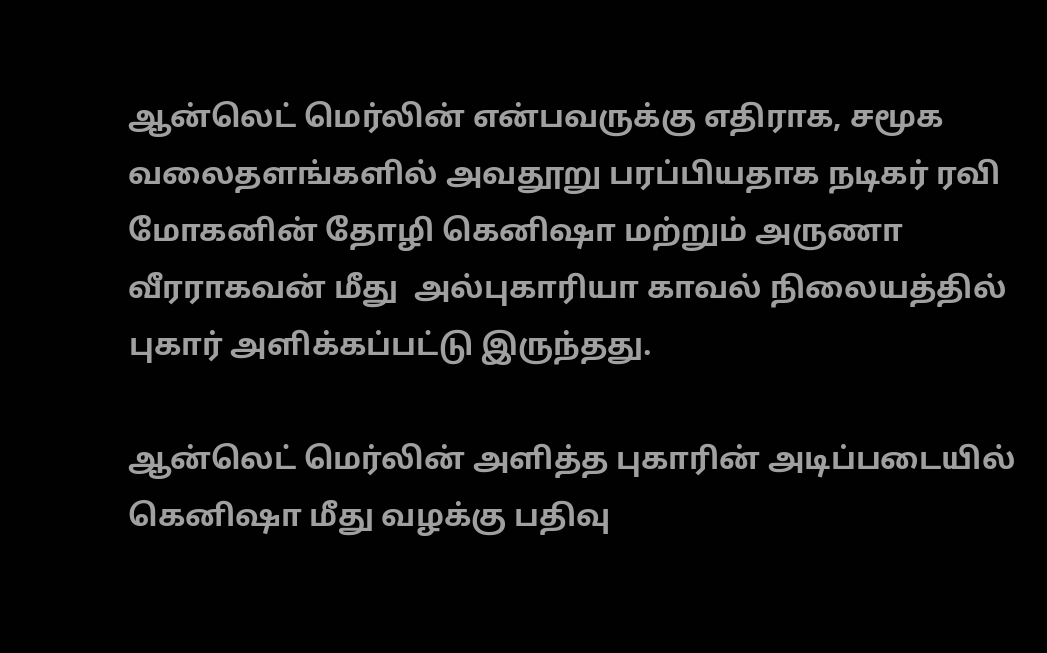ஆன்லெட் மெர்லின் என்பவருக்கு எதிராக, சமூக வலைதளங்களில் அவதூறு பரப்பியதாக நடிகர் ரவி மோகனின் தோழி கெனிஷா மற்றும் அருணா வீரராகவன் மீது  அல்புகாரியா காவல் நிலையத்தில் புகார் அளிக்கப்பட்டு இருந்தது.

ஆன்லெட் மெர்லின் அளித்த புகாரின் அடிப்படையில் கெனிஷா மீது வழக்கு பதிவு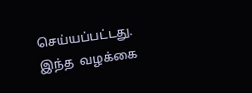செய்யப்பட்டது. இந்த  வழக்கை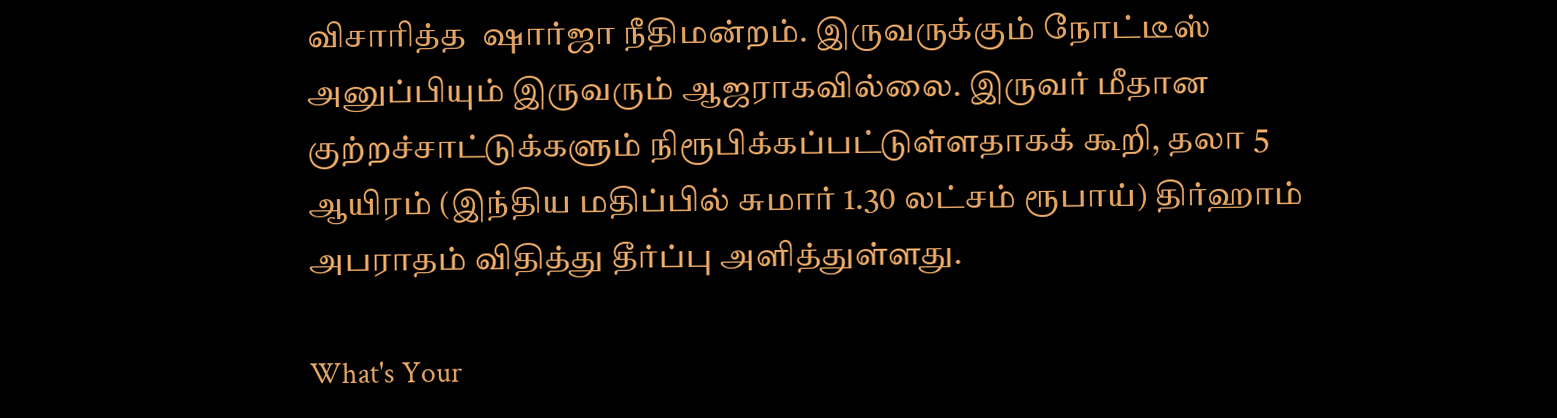விசாரித்த  ஷார்ஜா நீதிமன்றம். இருவருக்கும் நோட்டீஸ் அனுப்பியும் இருவரும் ஆஜராகவில்லை. இருவர் மீதான குற்றச்சாட்டுக்களும் நிரூபிக்கப்பட்டுள்ளதாகக் கூறி, தலா 5 ஆயிரம் (இந்திய மதிப்பில் சுமார் 1.30 லட்சம் ரூபாய்) திர்ஹாம் அபராதம் விதித்து தீர்ப்பு அளித்துள்ளது.

What's Your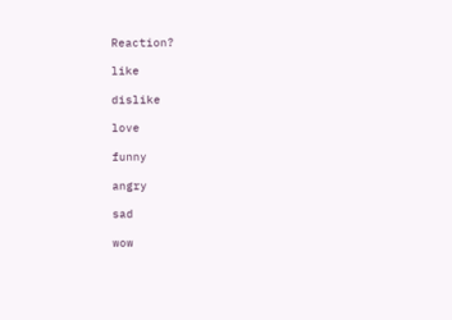Reaction?

like

dislike

love

funny

angry

sad

wow